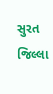સુરત જિલ્લા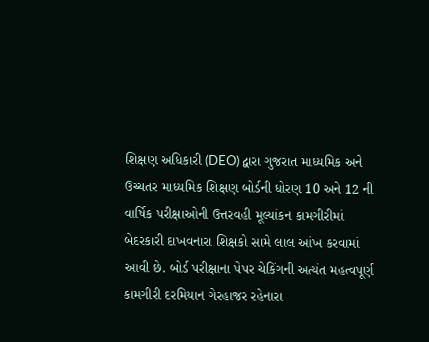શિક્ષણ અધિકારી (DEO) દ્વારા ગુજરાત માધ્યમિક અને ઉચ્ચતર માધ્યમિક શિક્ષણ બોર્ડની ધોરણ 10 અને 12 ની વાર્ષિક પરીક્ષાઓની ઉત્તરવહી મૂલ્યાંકન કામગીરીમાં બેદરકારી દાખવનારા શિક્ષકો સામે લાલ આંખ કરવામાં આવી છે. બોર્ડ પરીક્ષાના પેપર ચેકિંગની અત્યંત મહત્વપૂર્ણ કામગીરી દરમિયાન ગેરહાજર રહેનારા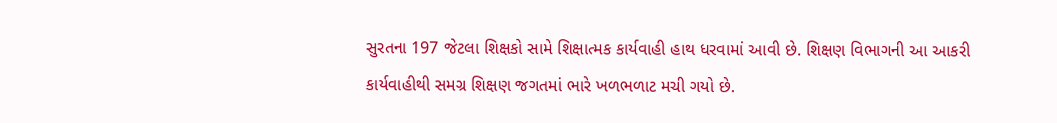સુરતના 197 જેટલા શિક્ષકો સામે શિક્ષાત્મક કાર્યવાહી હાથ ધરવામાં આવી છે. શિક્ષણ વિભાગની આ આકરી કાર્યવાહીથી સમગ્ર શિક્ષણ જગતમાં ભારે ખળભળાટ મચી ગયો છે.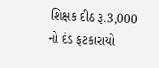શિક્ષક દીઠ રૂ.3,000 નો દંડ ફટકારાયો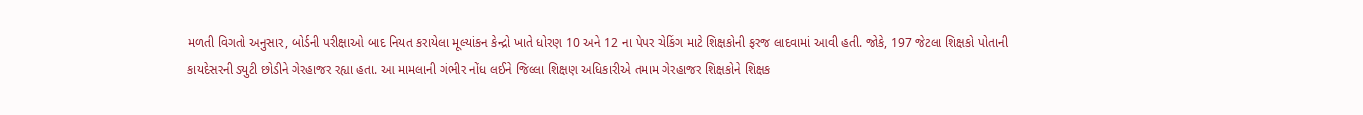મળતી વિગતો અનુસાર, બોર્ડની પરીક્ષાઓ બાદ નિયત કરાયેલા મૂલ્યાંકન કેન્દ્રો ખાતે ધોરણ 10 અને 12 ના પેપર ચેકિંગ માટે શિક્ષકોની ફરજ લાદવામાં આવી હતી. જોકે, 197 જેટલા શિક્ષકો પોતાની કાયદેસરની ડ્યુટી છોડીને ગેરહાજર રહ્યા હતા. આ મામલાની ગંભીર નોંધ લઈને જિલ્લા શિક્ષણ અધિકારીએ તમામ ગેરહાજર શિક્ષકોને શિક્ષક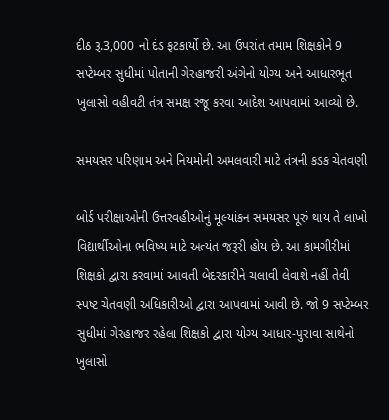દીઠ રૂ.3,000 નો દંડ ફટકાર્યો છે. આ ઉપરાંત તમામ શિક્ષકોને 9 સપ્ટેમ્બર સુધીમાં પોતાની ગેરહાજરી અંગેનો યોગ્ય અને આધારભૂત ખુલાસો વહીવટી તંત્ર સમક્ષ રજૂ કરવા આદેશ આપવામાં આવ્યો છે.

સમયસર પરિણામ અને નિયમોની અમલવારી માટે તંત્રની કડક ચેતવણી

બોર્ડ પરીક્ષાઓની ઉત્તરવહીઓનું મૂલ્યાંકન સમયસર પૂરું થાય તે લાખો વિદ્યાર્થીઓના ભવિષ્ય માટે અત્યંત જરૂરી હોય છે. આ કામગીરીમાં શિક્ષકો દ્વારા કરવામાં આવતી બેદરકારીને ચલાવી લેવાશે નહીં તેવી સ્પષ્ટ ચેતવણી અધિકારીઓ દ્વારા આપવામાં આવી છે. જો 9 સપ્ટેમ્બર સુધીમાં ગેરહાજર રહેલા શિક્ષકો દ્વારા યોગ્ય આધાર-પુરાવા સાથેનો ખુલાસો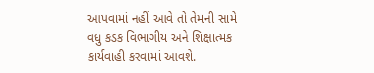આપવામાં નહીં આવે તો તેમની સામે વધુ કડક વિભાગીય અને શિક્ષાત્મક કાર્યવાહી કરવામાં આવશે.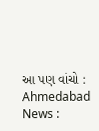આ પણ વાંચો : Ahmedabad News :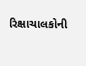રિક્ષાચાલકોની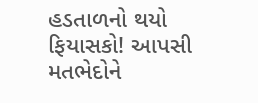હડતાળનો થયો ફિયાસકો! આપસી મતભેદોને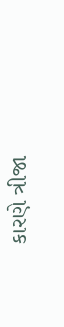કારણે ત્રીજા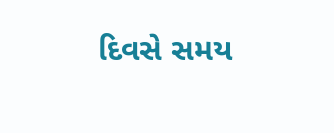દિવસે સમય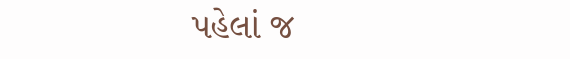પહેલાં જ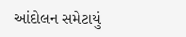આંદોલન સમેટાયું